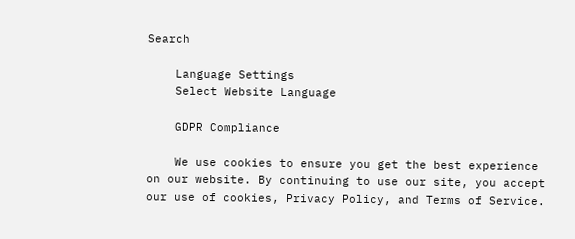Search

    Language Settings
    Select Website Language

    GDPR Compliance

    We use cookies to ensure you get the best experience on our website. By continuing to use our site, you accept our use of cookies, Privacy Policy, and Terms of Service.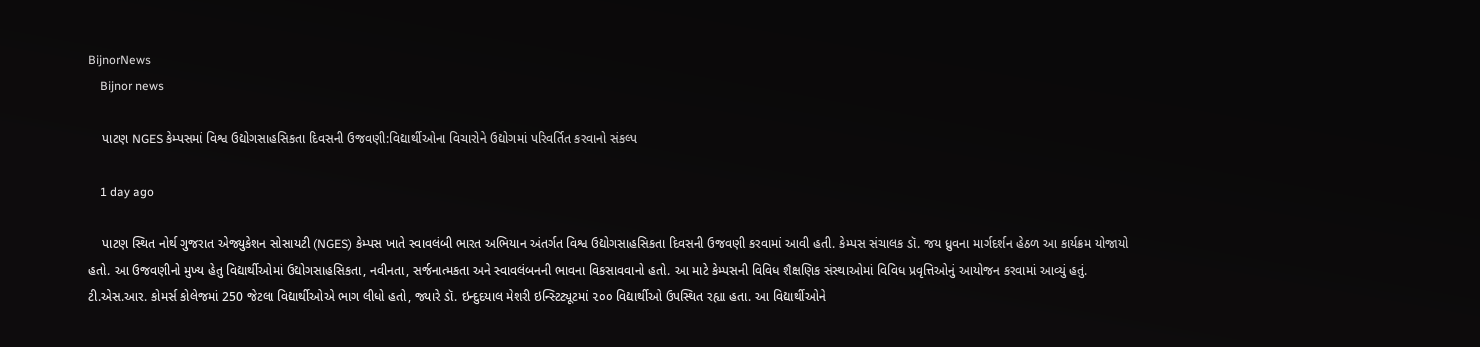BijnorNews
    Bijnor news

    પાટણ NGES કેમ્પસમાં વિશ્વ ઉદ્યોગસાહસિકતા દિવસની ઉજવણી:વિદ્યાર્થીઓના વિચારોને ઉદ્યોગમાં પરિવર્તિત કરવાનો સંકલ્પ

    1 day ago

    પાટણ સ્થિત નોર્થ ગુજરાત એજ્યુકેશન સોસાયટી (NGES) કેમ્પસ ખાતે સ્વાવલંબી ભારત અભિયાન અંતર્ગત વિશ્વ ઉદ્યોગસાહસિકતા દિવસની ઉજવણી કરવામાં આવી હતી. કેમ્પસ સંચાલક ડૉ. જય ધ્રુવના માર્ગદર્શન હેઠળ આ કાર્યક્રમ યોજાયો હતો. આ ઉજવણીનો મુખ્ય હેતુ વિદ્યાર્થીઓમાં ઉદ્યોગસાહસિકતા, નવીનતા, સર્જનાત્મકતા અને સ્વાવલંબનની ભાવના વિકસાવવાનો હતો. આ માટે કેમ્પસની વિવિધ શૈક્ષણિક સંસ્થાઓમાં વિવિધ પ્રવૃત્તિઓનું આયોજન કરવામાં આવ્યું હતું. ટી.એસ.આર. કોમર્સ કોલેજમાં 250 જેટલા વિદ્યાર્થીઓએ ભાગ લીધો હતો, જ્યારે ડૉ. ઇન્દુદયાલ મેશરી ઇન્સ્ટિટ્યૂટમાં ૨૦૦ વિદ્યાર્થીઓ ઉપસ્થિત રહ્યા હતા. આ વિદ્યાર્થીઓને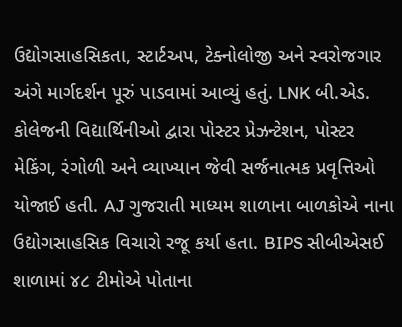ઉદ્યોગસાહસિકતા, સ્ટાર્ટઅપ, ટેક્નોલોજી અને સ્વરોજગાર અંગે માર્ગદર્શન પૂરું પાડવામાં આવ્યું હતું. LNK બી.એડ. કોલેજની વિદ્યાર્થિનીઓ દ્વારા પોસ્ટર પ્રેઝન્ટેશન, પોસ્ટર મેકિંગ, રંગોળી અને વ્યાખ્યાન જેવી સર્જનાત્મક પ્રવૃત્તિઓ યોજાઈ હતી. AJ ગુજરાતી માધ્યમ શાળાના બાળકોએ નાના ઉદ્યોગસાહસિક વિચારો રજૂ કર્યા હતા. BIPS સીબીએસઈ શાળામાં ૪૮ ટીમોએ પોતાના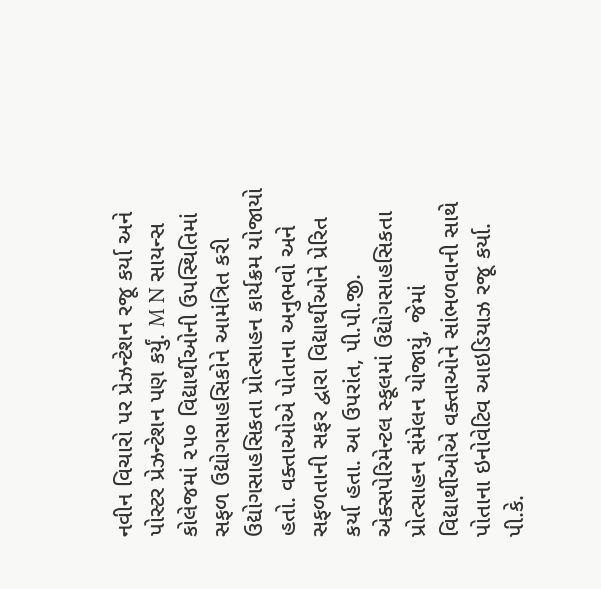નવીન વિચારો પર પ્રેઝન્ટેશન રજૂ કર્યા અને પોસ્ટર પ્રેઝન્ટેશન પણ કર્યું. M N સાયન્સ કોલેજમાં ૨૫૦ વિદ્યાર્થીઓની ઉપસ્થિતિમાં સફળ ઉદ્યોગસાહસિકોને આમંત્રિત કરી ઉદ્યોગસાહસિકતા પ્રોત્સાહન કાર્યક્રમ યોજાયો હતો. વક્તાઓએ પોતાના અનુભવો અને સફળતાની સફર દ્વારા વિદ્યાર્થીઓને પ્રેરિત કર્યા હતા. આ ઉપરાંત, પી.પી.જી. એક્સપેરિમેન્ટલ સ્કૂલમાં ઉદ્યોગસાહસિકતા પ્રોત્સાહન સંમેલન યોજાયું, જેમાં વિદ્યાર્થીઓએ વક્તાઓને સાંભળવાની સાથે પોતાના ઇનોવેટિવ આઇડિયાઝ રજૂ કર્યા. પી.કે.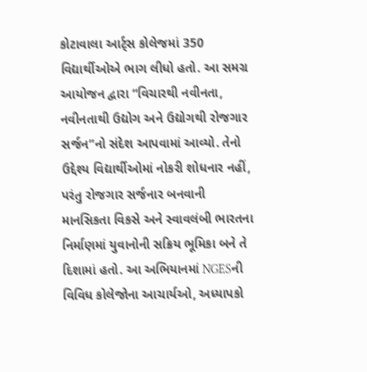કોટાવાલા આર્ટ્સ કોલેજમાં 350 વિદ્યાર્થીઓએ ભાગ લીધો હતો. આ સમગ્ર આયોજન દ્વારા “વિચારથી નવીનતા, નવીનતાથી ઉદ્યોગ અને ઉદ્યોગથી રોજગાર સર્જન”નો સંદેશ આપવામાં આવ્યો. તેનો ઉદ્દેશ્ય વિદ્યાર્થીઓમાં નોકરી શોધનાર નહીં, પરંતુ રોજગાર સર્જનાર બનવાની માનસિકતા વિકસે અને સ્વાવલંબી ભારતના નિર્માણમાં યુવાનોની સક્રિય ભૂમિકા બને તે દિશામાં હતો. આ અભિયાનમાં NGESની વિવિધ કોલેજોના આચાર્યઓ, અધ્યાપકો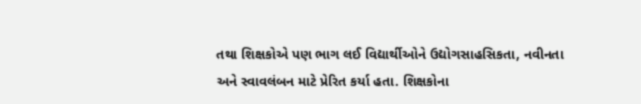તથા શિક્ષકોએ પણ ભાગ લઈ વિદ્યાર્થીઓને ઉદ્યોગસાહસિકતા, નવીનતા અને સ્વાવલંબન માટે પ્રેરિત કર્યા હતા. શિક્ષકોના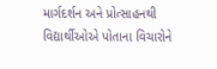માર્ગદર્શન અને પ્રોત્સાહનથી વિદ્યાર્થીઓએ પોતાના વિચારોને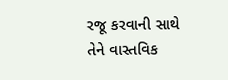રજૂ કરવાની સાથે તેને વાસ્તવિક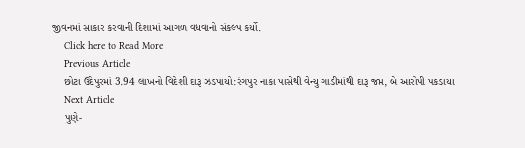જીવનમાં સાકાર કરવાની દિશામાં આગળ વધવાનો સંકલ્પ કર્યો.
    Click here to Read More
    Previous Article
    છોટા ઉદેપુરમાં 3.94 લાખનો વિદેશી દારૂ ઝડપાયો:રંગપુર નાકા પાસેથી વેન્યુ ગાડીમાંથી દારૂ જપ્ત, બે આરોપી પકડાયા
    Next Article
    પુણે-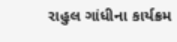રાહુલ ગાંધીના કાર્યક્રમ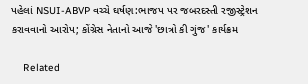પહેલાં NSUI-ABVP વચ્ચે ઘર્ષણ:ભાજપ પર જબરદસ્તી રજીસ્ટ્રેશન કરાવવાનો આરોપ; કોંગ્રેસ નેતાનો આજે 'છાત્રો કી ગુંજ' કાર્યક્રમ

    Related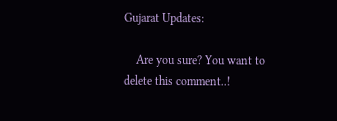Gujarat Updates:

    Are you sure? You want to delete this comment..!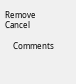Remove Cancel

    Comments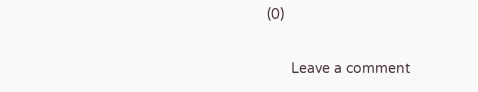(0)

      Leave a comment